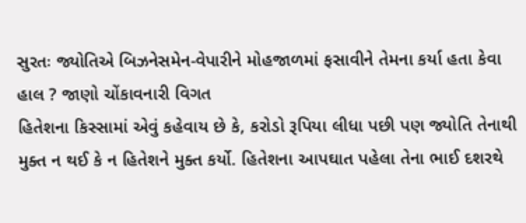સુરતઃ જ્યોતિએ બિઝનેસમેન-વેપારીને મોહજાળમાં ફસાવીને તેમના કર્યા હતા કેવા હાલ ? જાણો ચોંકાવનારી વિગત
હિતેશના કિસ્સામાં એવું કહેવાય છે કે, કરોડો રૂપિયા લીધા પછી પણ જ્યોતિ તેનાથી મુક્ત ન થઈ કે ન હિતેશને મુક્ત કર્યો. હિતેશના આપઘાત પહેલા તેના ભાઈ દશરથે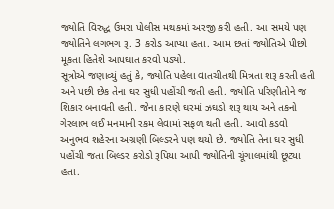જ્યોતિ વિરુદ્ધ ઉમરા પોલીસ મથકમાં અરજી કરી હતી. આ સમયે પણ જ્યોતિને લગભગ રૂ. 3 કરોડ આપ્યા હતા. આમ છતાં જ્યોતિએ પીછો મૂકતા હિતેશે આપઘાત કરવો પડ્યો.
સૂત્રોએ જણાવ્યું હતું કે, જ્યોતિ પહેલા વાતચીતથી મિત્રતા શરૂ કરતી હતી અને પછી છેક તેના ઘર સુધી પહોંચી જતી હતી. જ્યોતિ પરિણીતોને જ શિકાર બનાવતી હતી. જેના કારણે ઘરમાં ઝઘડો શરૂ થાય અને તકનો ગેરલાભ લઈ મનમાની રકમ લેવામાં સફળ થતી હતી. આવો કડવો અનુભવ શહેરના અગ્રણી બિલ્ડરને પણ થયો છે. જ્યોતિ તેના ઘર સુધી પહોંચી જતા બિલ્ડર કરોડો રૂપિયા આપી જ્યોતિની ચૂંગાલમાંથી છૂટ્યા હતા.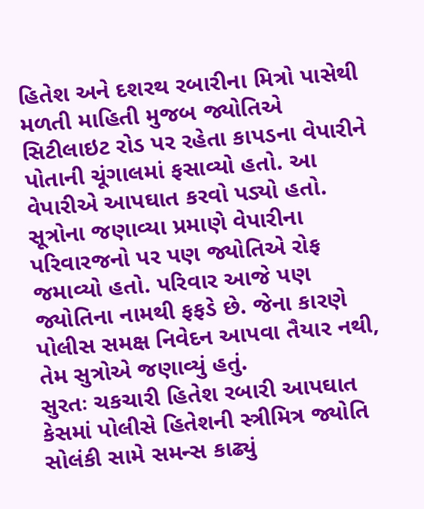હિતેશ અને દશરથ રબારીના મિત્રો પાસેથી મળતી માહિતી મુજબ જ્યોતિએ સિટીલાઇટ રોડ પર રહેતા કાપડના વેપારીને પોતાની ચૂંગાલમાં ફસાવ્યો હતો. આ વેપારીએ આપઘાત કરવો પડ્યો હતો. સૂત્રોના જણાવ્યા પ્રમાણે વેપારીના પરિવારજનો પર પણ જ્યોતિએ રોફ જમાવ્યો હતો. પરિવાર આજે પણ જ્યોતિના નામથી ફફડે છે. જેના કારણે પોલીસ સમક્ષ નિવેદન આપવા તૈયાર નથી, તેમ સુત્રોએ જણાવ્યું હતું.
સુરતઃ ચકચારી હિતેશ રબારી આપઘાત કેસમાં પોલીસે હિતેશની સ્ત્રીમિત્ર જ્યોતિ સોલંકી સામે સમન્સ કાઢ્યું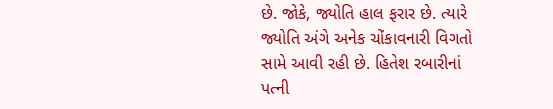છે. જોકે, જ્યોતિ હાલ ફરાર છે. ત્યારે જ્યોતિ અંગે અનેક ચોંકાવનારી વિગતો સામે આવી રહી છે. હિતેશ રબારીનાં પત્ની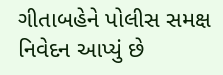ગીતાબહેને પોલીસ સમક્ષ નિવેદન આપ્યું છે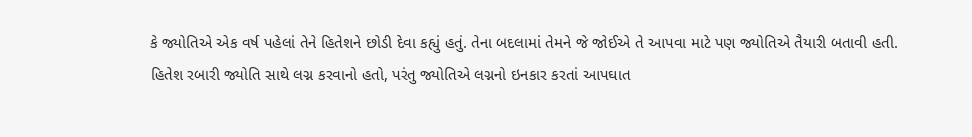કે જ્યોતિએ એક વર્ષ પહેલાં તેને હિતેશને છોડી દેવા કહ્યું હતું. તેના બદલામાં તેમને જે જોઈએ તે આપવા માટે પણ જ્યોતિએ તૈયારી બતાવી હતી.
હિતેશ રબારી જ્યોતિ સાથે લગ્ન કરવાનો હતો, પરંતુ જ્યોતિએ લગ્નનો ઇનકાર કરતાં આપઘાત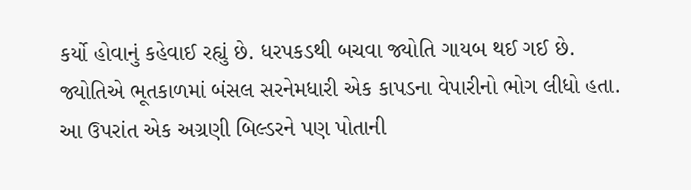કર્યો હોવાનું કહેવાઈ રહ્યું છે. ધરપકડથી બચવા જ્યોતિ ગાયબ થઈ ગઈ છે. જ્યોતિએ ભૂતકાળમાં બંસલ સરનેમધારી એક કાપડના વેપારીનો ભોગ લીધો હતા. આ ઉપરાંત એક અગ્રણી બિલ્ડરને પણ પોતાની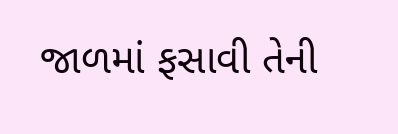જાળમાં ફસાવી તેની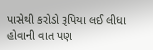પાસેથી કરોડો રૂપિયા લઈ લીધા હોવાની વાત પણ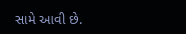સામે આવી છે.